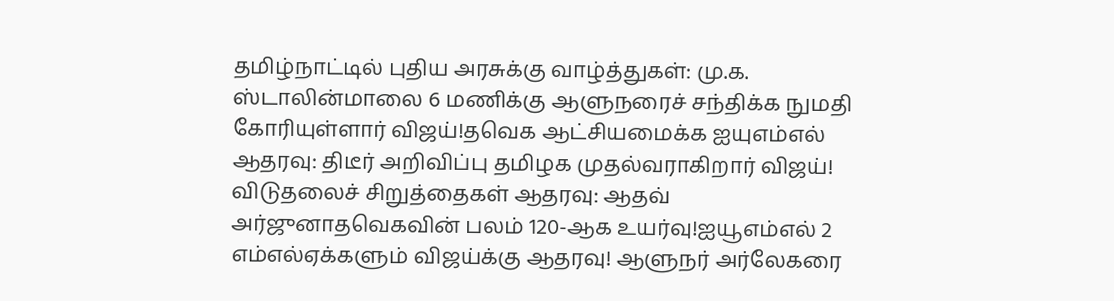தமிழ்நாட்டில் புதிய அரசுக்கு வாழ்த்துகள்: மு.க. ஸ்டாலின்மாலை 6 மணிக்கு ஆளுநரைச் சந்திக்க நுமதி கோரியுள்ளார் விஜய்!தவெக ஆட்சியமைக்க ஐயுஎம்எல் ஆதரவு: திடீர் அறிவிப்பு தமிழக முதல்வராகிறார் விஜய்! விடுதலைச் சிறுத்தைகள் ஆதரவு: ஆதவ் அர்ஜுனாதவெகவின் பலம் 120-ஆக உயர்வு!ஐயூஎம்எல் 2 எம்எல்ஏக்களும் விஜய்க்கு ஆதரவு! ஆளுநர் அர்லேகரை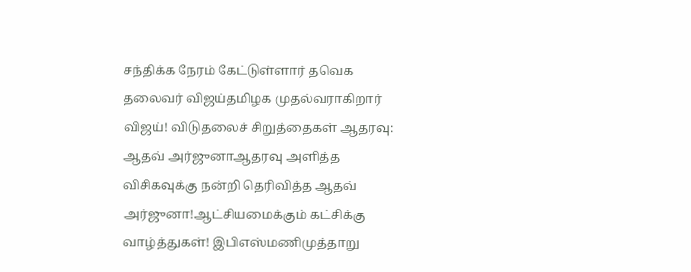சந்திக்க நேரம் கேட்டுள்ளார் தவெக தலைவர் விஜய்தமிழக முதல்வராகிறார் விஜய்! விடுதலைச் சிறுத்தைகள் ஆதரவு: ஆதவ் அர்ஜுனாஆதரவு அளித்த விசிகவுக்கு நன்றி தெரிவித்த ஆதவ் அர்ஜுனா!ஆட்சியமைக்கும் கட்சிக்கு வாழ்த்துகள்! இபிஎஸ்மணிமுத்தாறு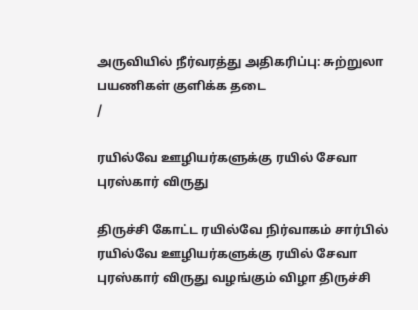அருவியில் நீர்வரத்து அதிகரிப்பு: சுற்றுலா பயணிகள் குளிக்க தடை
/

ரயில்வே ஊழியர்களுக்கு ரயில் சேவா புரஸ்கார் விருது

திருச்சி கோட்ட ரயில்வே நிர்வாகம் சார்பில் ரயில்வே ஊழியர்களுக்கு ரயில் சேவா புரஸ்கார் விருது வழங்கும் விழா திருச்சி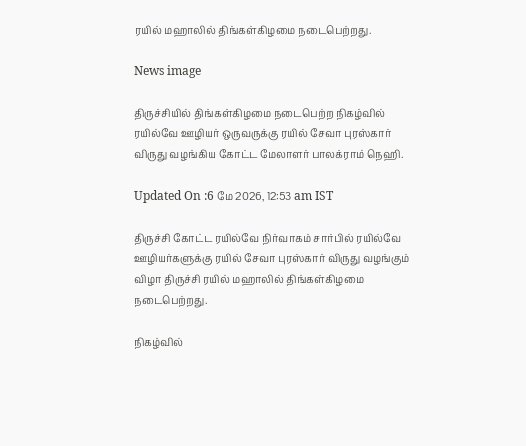ரயில் மஹாலில் திங்கள்கிழமை நடைபெற்றது.

News image

திருச்சியில் திங்கள்கிழமை நடைபெற்ற நிகழ்வில் ரயில்வே ஊழியர் ஒருவருக்கு ரயில் சேவா புரஸ்கார் விருது வழங்கிய கோட்ட மேலாளர் பாலக்ராம் நெஹி.

Updated On :6 மே 2026, 12:53 am IST

திருச்சி கோட்ட ரயில்வே நிர்வாகம் சார்பில் ரயில்வே ஊழியர்களுக்கு ரயில் சேவா புரஸ்கார் விருது வழங்கும் விழா திருச்சி ரயில் மஹாலில் திங்கள்கிழமை நடைபெற்றது.

நிகழ்வில்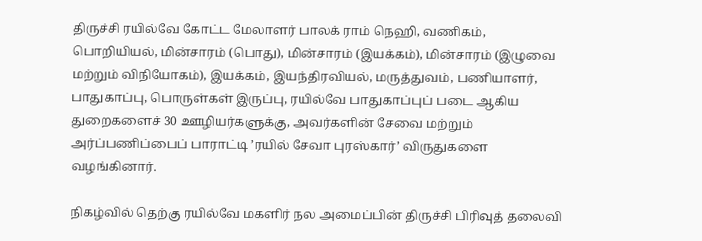திருச்சி ரயில்வே கோட்ட மேலாளர் பாலக் ராம் நெஹி, வணிகம், பொறியியல், மின்சாரம் (பொது), மின்சாரம் (இயக்கம்), மின்சாரம் (இழுவை மற்றும் விநியோகம்), இயக்கம், இயந்திரவியல், மருத்துவம், பணியாளர், பாதுகாப்பு, பொருள்கள் இருப்பு, ரயில்வே பாதுகாப்புப் படை ஆகிய துறைகளைச் 30 ஊழியர்களுக்கு, அவர்களின் சேவை மற்றும் அர்ப்பணிப்பைப் பாராட்டி ’ரயில் சேவா புரஸ்கார்’ விருதுகளை வழங்கினார்.

நிகழ்வில் தெற்கு ரயில்வே மகளிர் நல அமைப்பின் திருச்சி பிரிவுத் தலைவி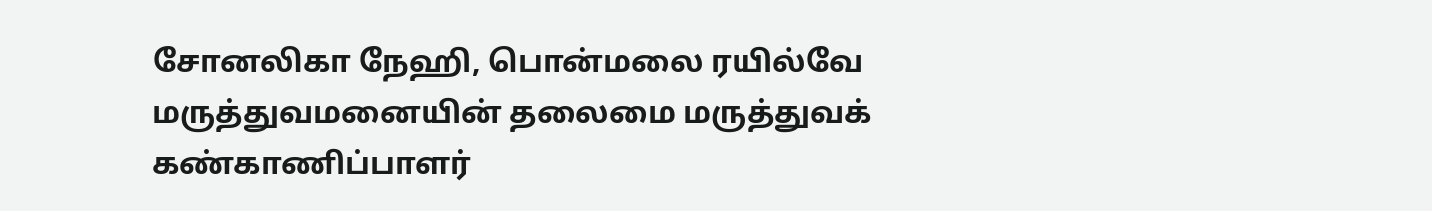சோனலிகா நேஹி, பொன்மலை ரயில்வே மருத்துவமனையின் தலைமை மருத்துவக் கண்காணிப்பாளர்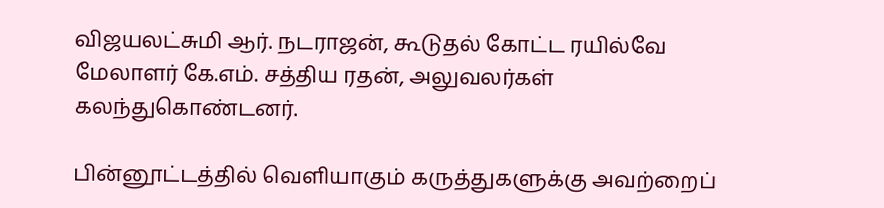விஜயலட்சுமி ஆர். நடராஜன், கூடுதல் கோட்ட ரயில்வே மேலாளர் கே.எம். சத்திய ரதன், அலுவலர்கள் கலந்துகொண்டனர்.

பின்னூட்டத்தில் வெளியாகும் கருத்துகளுக்கு அவற்றைப்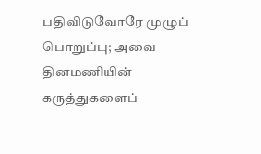பதிவிடுவோரே முழுப் பொறுப்பு; அவை தினமணியின் கருத்துகளைப்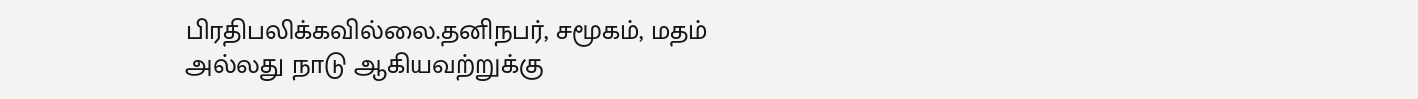பிரதிபலிக்கவில்லை.தனிநபர், சமூகம், மதம் அல்லது நாடு ஆகியவற்றுக்கு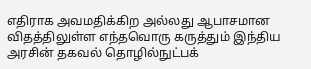எதிராக அவமதிக்கிற அல்லது ஆபாசமான விதத்திலுள்ள எந்தவொரு கருத்தும் இந்திய அரசின் தகவல் தொழில்நுட்பக்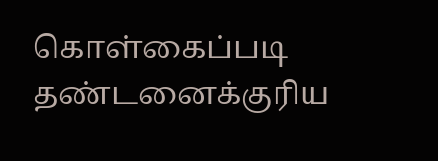கொள்கைப்படி தண்டனைக்குரிய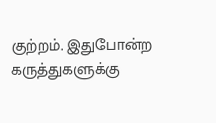குற்றம். இதுபோன்ற கருத்துகளுக்கு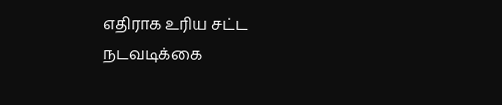எதிராக உரிய சட்ட நடவடிக்கை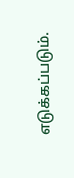எடுக்கப்படும்.